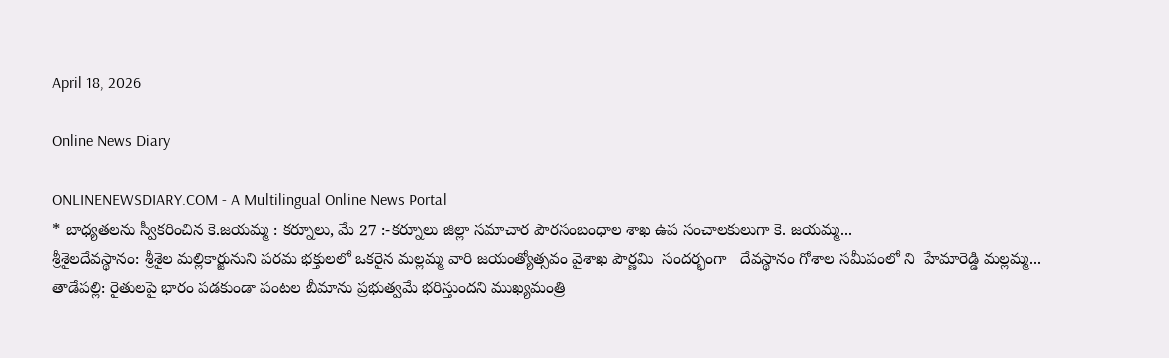April 18, 2026

Online News Diary

ONLINENEWSDIARY.COM - A Multilingual Online News Portal
* బాధ్యతలను స్వీకరించిన కె.జయమ్మ : కర్నూలు, మే 27 :-కర్నూలు జిల్లా సమాచార పౌరసంబంధాల శాఖ ఉప సంచాలకులుగా కె. జయమ్మ...
శ్రీశైలదేవస్థానం: శ్రీశైల మల్లికార్జునుని పరమ భక్తులలో ఒకరైన మల్లమ్మ వారి జయంత్యోత్సవం వైశాఖ పౌర్ణమి  సందర్భంగా   దేవస్థానం గోశాల సమీపంలో ని  హేమారెడ్డి మల్లమ్మ...
తాడేపల్లి: రైతులపై భారం పడకుండా పంటల బీమాను ప్రభుత్వమే భరిస్తుందని ముఖ్యమంత్రి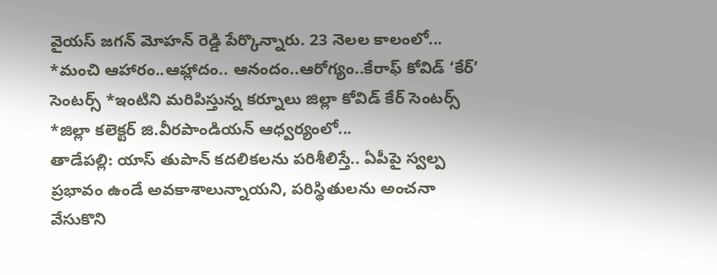వైయస్‌ జగన్‌ మోహన్‌ రెడ్డి పేర్కొన్నారు. 23 నెలల కాలంలో...
*మంచి ఆహారం..ఆహ్లాదం.. ఆనందం..ఆరోగ్యం..కేరాఫ్ కోవిడ్ ‘కేర్’ సెంటర్స్ *ఇంటిని మరిపిస్తున్న కర్నూలు జిల్లా కోవిడ్ కేర్ సెంటర్స్ *జిల్లా కలెక్టర్ జి.వీరపాండియన్ ఆధ్వర్యంలో...
తాడేపల్లి: యాస్‌ తుపాన్‌ కదలికలను పరిశీలిస్తే.. ఏపీపై స్వల్ప ప్రభావం ఉండే అవకాశాలున్నాయని, పరిస్థితులను అంచనా వేసుకొని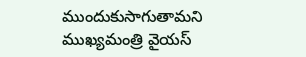ముందుకుసాగుతామని ముఖ్యమంత్రి వైయస్‌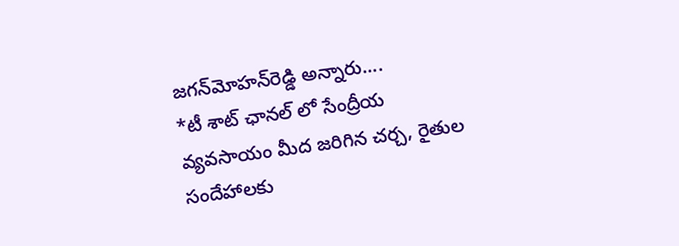జగన్‌మోహన్‌రెడ్డి అన్నారు....
*టీ శాట్ ఛానల్ లో సేంద్రీయ వ్యవసాయం మీద జరిగిన చర్చ, రైతుల సందేహాలకు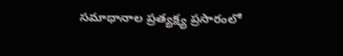సమాధానాల ప్రత్యక్ష్య ప్రసారంలో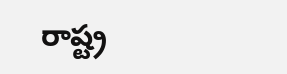రాష్ట్ర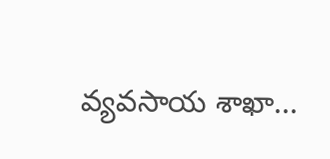వ్యవసాయ శాఖా...